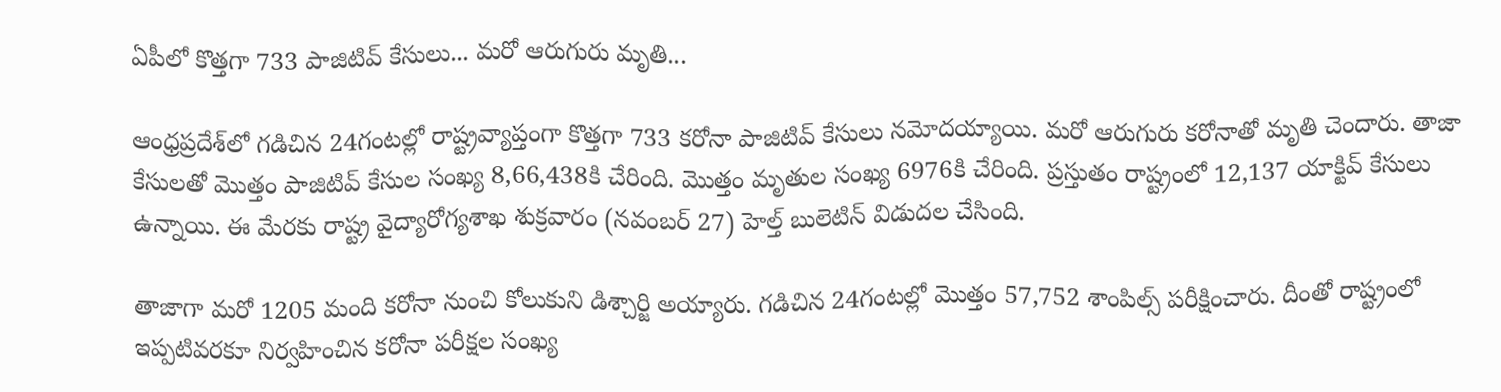ఏపీలో కొత్తగా 733 పాజిటివ్ కేసులు... మరో ఆరుగురు మృతి...

ఆంధ్రప్రదేశ్‌లో గడిచిన 24గంటల్లో రాష్ట్రవ్యాప్తంగా కొత్తగా 733 కరోనా పాజిటివ్ కేసులు నమోదయ్యాయి. మరో ఆరుగురు కరోనాతో మృతి చెందారు. తాజా కేసులతో మొత్తం పాజిటివ్ కేసుల సంఖ్య 8,66,438కి చేరింది. మొత్తం మృతుల సంఖ్య 6976కి చేరింది. ప్రస్తుతం రాష్ట్రంలో 12,137 యాక్టివ్ కేసులు ఉన్నాయి. ఈ మేరకు రాష్ట్ర వైద్యారోగ్యశాఖ శుక్రవారం (నవంబర్ 27) హెల్త్‌ బులెటిన్‌ విడుదల చేసింది.

తాజాగా మరో 1205 మంది కరోనా నుంచి కోలుకుని డిశ్చార్జి అయ్యారు. గడిచిన 24గంటల్లో మొత్తం 57,752 శాంపిల్స్‌ పరీక్షించారు. దీంతో రాష్ట్రంలో ఇప్పటివరకూ నిర్వహించిన కరోనా పరీక్షల సంఖ్య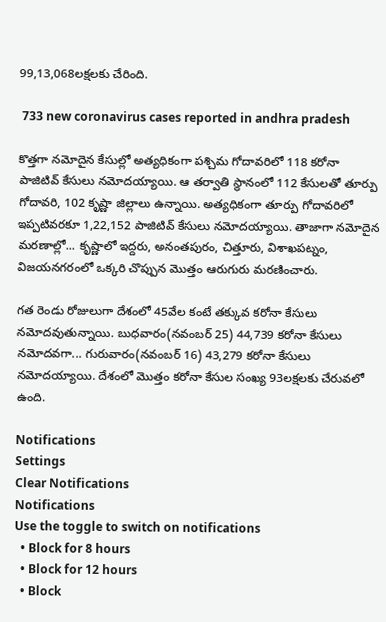99,13,068లక్షలకు చేరింది.

 733 new coronavirus cases reported in andhra pradesh

కొత్తగా నమోదైన కేసుల్లో అత్యధికంగా పశ్చిమ గోదావరిలో 118 కరోనా పాజిటివ్ కేసులు నమోదయ్యాయి. ఆ తర్వాతి స్థానంలో 112 కేసులతో తూర్పు గోదావరి, 102 కృష్ణా జిల్లాలు ఉన్నాయి. అత్యధికంగా తూర్పు గోదావరిలో ఇప్పటివరకూ 1,22,152 పాజిటివ్ కేసులు నమోదయ్యాయి. తాజాగా నమోదైన మరణాల్లో... కృష్ణాలో ఇద్దరు, అనంతపురం, చిత్తూరు, విశాఖపట్నం, విజయనగరంలో ఒక్కరి చొప్పున మొత్తం ఆరుగురు మరణించారు.

గత రెండు రోజులుగా దేశంలో 45వేల కంటే తక్కువ కరోనా కేసులు నమోదవుతున్నాయి. బుధవారం(నవంబర్ 25) 44,739 కరోనా కేసులు నమోదవగా... గురువారం(నవంబర్ 16) 43,279 కరోనా కేసులు నమోదయ్యాయి. దేశంలో మొత్తం కరోనా కేసుల సంఖ్య 93లక్షలకు చేరువలో ఉంది.

Notifications
Settings
Clear Notifications
Notifications
Use the toggle to switch on notifications
  • Block for 8 hours
  • Block for 12 hours
  • Block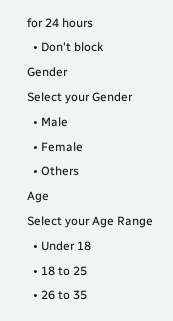for 24 hours
  • Don't block
Gender
Select your Gender
  • Male
  • Female
  • Others
Age
Select your Age Range
  • Under 18
  • 18 to 25
  • 26 to 35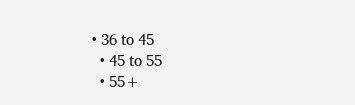• 36 to 45
  • 45 to 55
  • 55+